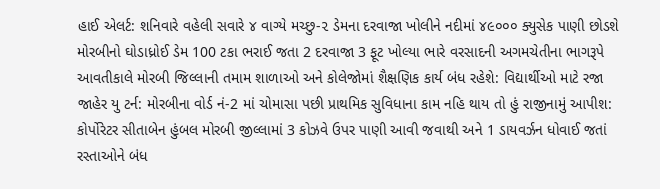હાઈ એલર્ટ: શનિવારે વહેલી સવારે ૪ વાગ્યે મચ્છુ-૨ ડેમના દરવાજા ખોલીને નદીમાં ૪૯૦૦૦ ક્યુસેક પાણી છોડશે મોરબીનો ઘોડાધ્રોઈ ડેમ 100 ટકા ભરાઈ જતા 2 દરવાજા 3 ફૂટ ખોલ્યા ભારે વરસાદની અગમચેતીના ભાગરૂપે આવતીકાલે મોરબી જિલ્લાની તમામ શાળાઓ અને કોલેજોમાં શૈક્ષણિક કાર્ય બંધ રહેશે: વિદ્યાર્થીઓ માટે રજા જાહેર યુ ટર્ન: મોરબીના વોર્ડ નં-2 માં ચોમાસા પછી પ્રાથમિક સુવિધાના કામ નહિ થાય તો હું રાજીનામું આપીશ: કોર્પોરેટર સીતાબેન હુંબલ મોરબી જીલ્લામાં 3 કોઝવે ઉપર પાણી આવી જવાથી અને 1 ડાયવર્ઝન ધોવાઈ જતાં રસ્તાઓને બંધ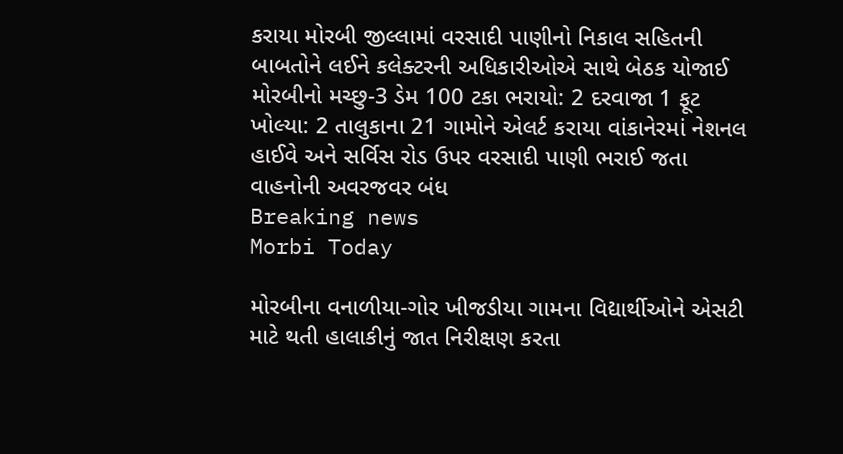કરાયા મોરબી જીલ્લામાં વરસાદી પાણીનો નિકાલ સહિતની બાબતોને લઈને કલેક્ટરની અધિકારીઓએ સાથે બેઠક યોજાઈ મોરબીનો મચ્છુ-3 ડેમ 100 ટકા ભરાયો: 2 દરવાજા 1 ફૂટ  ખોલ્યા: 2 તાલુકાના 21 ગામોને એલર્ટ કરાયા વાંકાનેરમાં નેશનલ હાઈવે અને સર્વિસ રોડ ઉપર વરસાદી પાણી ભરાઈ જતા વાહનોની અવરજવર બંધ
Breaking news
Morbi Today

મોરબીના વનાળીયા-ગોર ખીજડીયા ગામના વિદ્યાર્થીઓને એસટી માટે થતી હાલાકીનું જાત નિરીક્ષણ કરતા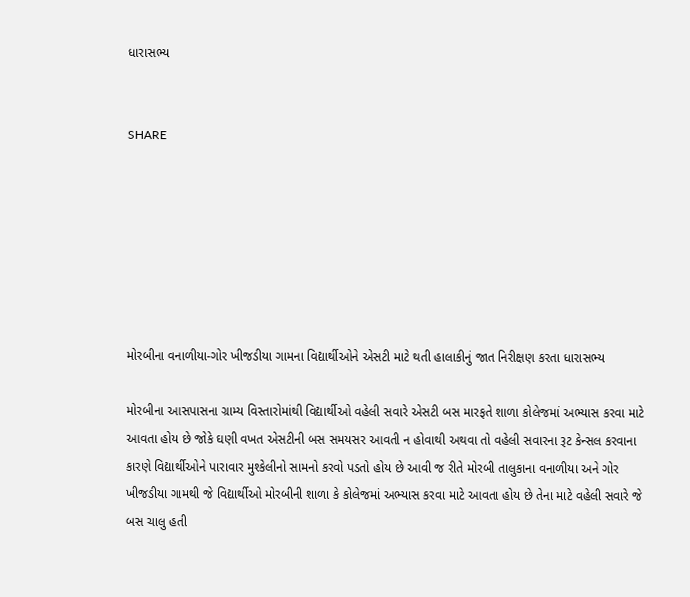ધારાસભ્ય


SHARE







મોરબીના વનાળીયા-ગોર ખીજડીયા ગામના વિદ્યાર્થીઓને એસટી માટે થતી હાલાકીનું જાત નિરીક્ષણ કરતા ધારાસભ્ય

મોરબીના આસપાસના ગ્રામ્ય વિસ્તારોમાંથી વિદ્યાર્થીઓ વહેલી સવારે એસટી બસ મારફતે શાળા કોલેજમાં અભ્યાસ કરવા માટે આવતા હોય છે જોકે ઘણી વખત એસટીની બસ સમયસર આવતી ન હોવાથી અથવા તો વહેલી સવારના રૂટ કેન્સલ કરવાના કારણે વિદ્યાર્થીઓને પારાવાર મુશ્કેલીનો સામનો કરવો પડતો હોય છે આવી જ રીતે મોરબી તાલુકાના વનાળીયા અને ગોર ખીજડીયા ગામથી જે વિદ્યાર્થીઓ મોરબીની શાળા કે કોલેજમાં અભ્યાસ કરવા માટે આવતા હોય છે તેના માટે વહેલી સવારે જે બસ ચાલુ હતી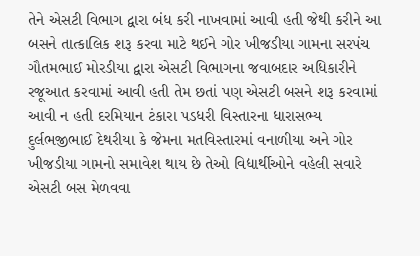તેને એસટી વિભાગ દ્વારા બંધ કરી નાખવામાં આવી હતી જેથી કરીને આ બસને તાત્કાલિક શરૂ કરવા માટે થઈને ગોર ખીજડીયા ગામના સરપંચ ગૌતમભાઈ મોરડીયા દ્વારા એસટી વિભાગના જવાબદાર અધિકારીને રજૂઆત કરવામાં આવી હતી તેમ છતાં પણ એસટી બસને શરૂ કરવામાં આવી ન હતી દરમિયાન ટંકારા પડધરી વિસ્તારના ધારાસભ્ય દુર્લભજીભાઈ દેથરીયા કે જેમના મતવિસ્તારમાં વનાળીયા અને ગોર ખીજડીયા ગામનો સમાવેશ થાય છે તેઓ વિદ્યાર્થીઓને વહેલી સવારે એસટી બસ મેળવવા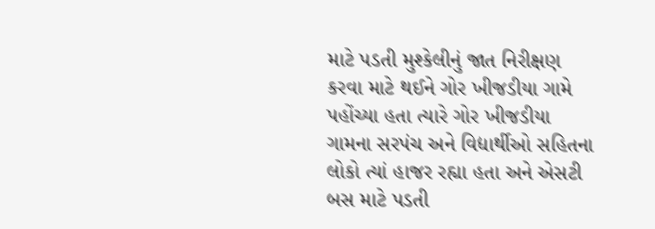માટે પડતી મુશ્કેલીનું જાત નિરીક્ષણ કરવા માટે થઈને ગોર ખીજડીયા ગામે પહોંચ્યા હતા ત્યારે ગોર ખીજડીયા ગામના સરપંચ અને વિદ્યાર્થીઓ સહિતના લોકો ત્યાં હાજર રહ્યા હતા અને એસટી બસ માટે પડતી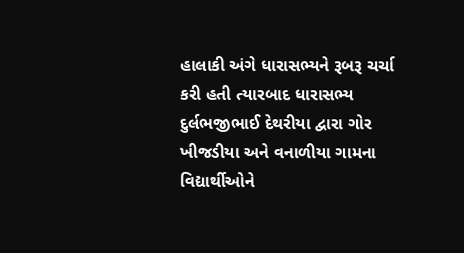હાલાકી અંગે ધારાસભ્યને રૂબરૂ ચર્ચા કરી હતી ત્યારબાદ ધારાસભ્ય દુર્લભજીભાઈ દેથરીયા દ્વારા ગોર ખીજડીયા અને વનાળીયા ગામના વિદ્યાર્થીઓને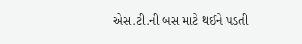એસ.ટી.ની બસ માટે થઈને પડતી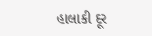હાલાકી દૂર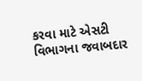કરવા માટે એસટી વિભાગના જવાબદાર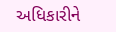અધિકારીને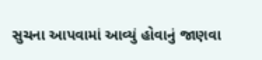સુચના આપવામાં આવ્યું હોવાનું જાણવા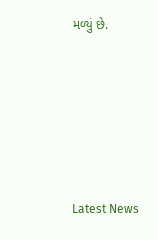મળ્યું છે.






Latest News